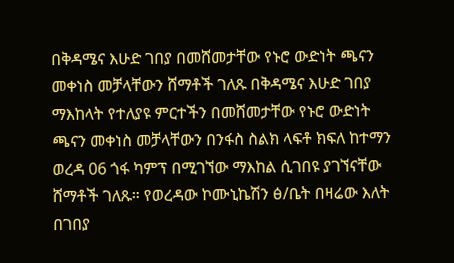በቅዳሜና እሁድ ገበያ በመሸመታቸው የኑሮ ውድነት ጫናን መቀነስ መቻላቸውን ሸማቶች ገለጹ በቅዳሜና እሁድ ገበያ ማእከላት የተለያዩ ምርተችን በመሸመታቸው የኑሮ ውድነት ጫናን መቀነስ መቻላቸውን በንፋስ ስልክ ላፍቶ ክፍለ ከተማን ወረዳ 06 ጎፋ ካምፕ በሚገኘው ማእከል ሲገበዩ ያገኘናቸው ሸማቶች ገለጹ። የወረዳው ኮሙኒኬሽን ፅ/ቤት በዛሬው እለት በገበያ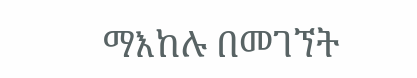ማእከሉ በመገኘት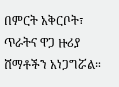በምርት አቅርቦት፣ ጥራትና ዋጋ ዙሪያ ሸማቶችን አነጋግሯል።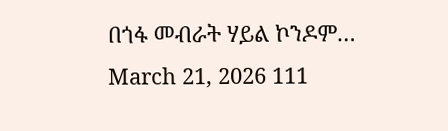በጎፋ መብራት ሃይል ኮንዶም…
March 21, 2026 111